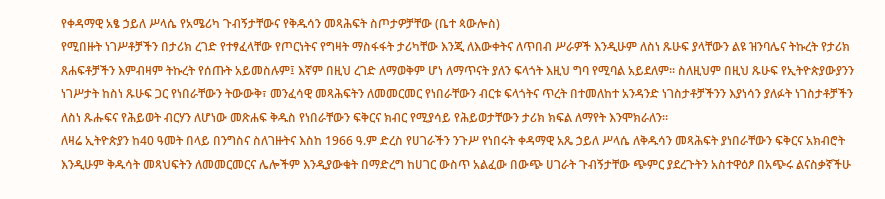የቀዳማዊ አፄ ኃይለ ሥላሴ የአሜሪካ ጉብኝታቸውና የቅዱሳን መጻሕፍት ስጦታዎቻቸው (ቤተ ጳውሎስ)
የሚበዙት ነገሥቶቻችን በታሪክ ረገድ የተፃፈላቸው የጦርነትና የግዛት ማስፋፋት ታሪካቸው እንጂ ለእውቀትና ለጥበብ ሥራዎች እንዲሁም ለስነ ጹሁፍ ያላቸውን ልዩ ዝንባሌና ትኩረት የታሪክ ጸሐፍቶቻችን እምብዛም ትኩረት የሰጡት አይመስሉም፤ እኛም በዚህ ረገድ ለማወቅም ሆነ ለማጥናት ያለን ፍላጎት እዚህ ግባ የሚባል አይደለም፡፡ ስለዚህም በዚህ ጹሁፍ የኢትዮጵያውያንን ነገሥታት ከስነ ጹሁፍ ጋር የነበራቸውን ትውውቅ፣ መንፈሳዊ መጻሕፍትን ለመመርመር የነበራቸውን ብርቱ ፍላጎትና ጥረት በተመለከተ አንዳንድ ነገስታቶቻችንን እያነሳን ያለፉት ነገስታቶቻችን ለስነ ጹሑፍና የሕይወት ብርሃን ለሆነው መጽሐፍ ቅዱስ የነበራቸውን ፍቅርና ክብር የሚያሳይ የሕይወታቸውን ታሪክ ክፍል ለማየት እንሞክራለን፡፡
ለዛሬ ኢትዮጵያን ከ40 ዓመት በላይ በንግስና ስለገዙትና እስከ 1966 ዓ.ም ድረስ የሀገራችን ንጉሥ የነበሩት ቀዳማዊ አጼ ኃይለ ሥላሴ ለቅዱሳን መጻሕፍት ያነበራቸውን ፍቅርና አክብሮት እንዲሁም ቅዱሳት መጻህፍትን ለመመርመርና ሌሎችም እንዲያውቁት በማድረግ ከሀገር ውስጥ አልፈው በውጭ ሀገራት ጉብኝታቸው ጭምር ያደረጉትን አስተዋዕፆ በአጭሩ ልናስቃኛችሁ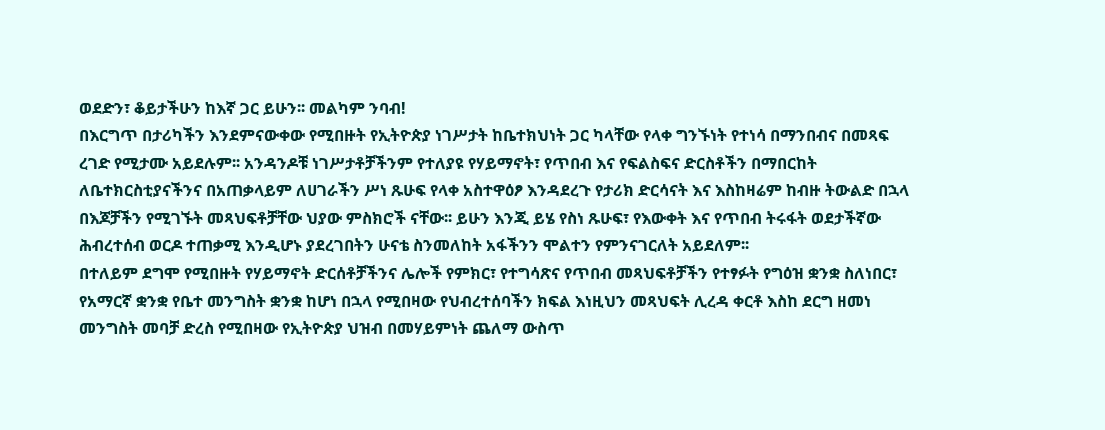ወደድን፣ ቆይታችሁን ከእኛ ጋር ይሁን፡፡ መልካም ንባብ!
በእርግጥ በታሪካችን እንደምናውቀው የሚበዙት የኢትዮጵያ ነገሥታት ከቤተክህነት ጋር ካላቸው የላቀ ግንኙነት የተነሳ በማንበብና በመጻፍ ረገድ የሚታሙ አይደሉም፡፡ አንዳንዶቹ ነገሥታቶቻችንም የተለያዩ የሃይማኖት፣ የጥበብ እና የፍልስፍና ድርስቶችን በማበርከት ለቤተክርስቲያናችንና በአጠቃላይም ለሀገራችን ሥነ ጹሁፍ የላቀ አስተዋዕፆ እንዳደረጉ የታሪክ ድርሳናት እና እስከዛሬም ከብዙ ትውልድ በኋላ በእጆቻችን የሚገኙት መጻህፍቶቻቸው ህያው ምስክሮች ናቸው፡፡ ይሁን እንጂ ይሄ የስነ ጹሁፍ፣ የእውቀት እና የጥበብ ትሩፋት ወደታችኛው ሕብረተሰብ ወርዶ ተጠቃሚ እንዲሆኑ ያደረገበትን ሁናቴ ስንመለከት አፋችንን ሞልተን የምንናገርለት አይደለም፡፡
በተለይም ደግሞ የሚበዙት የሃይማኖት ድርሰቶቻችንና ሌሎች የምክር፣ የተግሳጽና የጥበብ መጻህፍቶቻችን የተፃፉት የግዕዝ ቋንቋ ስለነበር፣ የአማርኛ ቋንቋ የቤተ መንግስት ቋንቋ ከሆነ በኋላ የሚበዛው የህብረተሰባችን ክፍል እነዚህን መጻህፍት ሊረዳ ቀርቶ እስከ ደርግ ዘመነ መንግስት መባቻ ድረስ የሚበዛው የኢትዮጵያ ህዝብ በመሃይምነት ጨለማ ውስጥ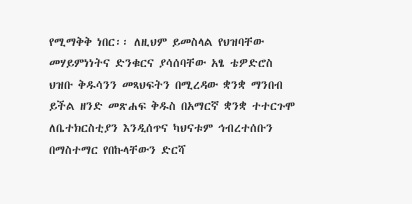የሚማቅቅ ነበር፡፡ ለዚህም ይመስላል የህዝባቸው መሃይምነነትና ድንቁርና ያሳሰባቸው አፄ ቴዎድሮስ ህዝቡ ቅዱሳንን መጻህፍትን በሚረዳው ቋንቋ ማንበብ ይችል ዘንድ መጽሐፍ ቅዱስ በአማርኛ ቋንቋ ተተርጉሞ ለቤተክርስቲያን እንዲሰጥና ካህናቱም ኅብረተሰቡን በማስተማር የበኩላቸውን ድርሻ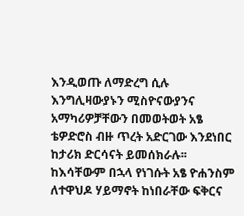እንዲወጡ ለማድረግ ሲሉ እንግሊዛውያኑን ሚስዮናውያንና አማካሪዎቻቸውን በመወትወት አፄ ቴዎድሮስ ብዙ ጥረት አድርገው እንደነበር ከታሪክ ድርሳናት ይመሰክራሉ፡፡ ከእሳቸውም በኋላ የነገሱት አፄ ዮሐንስም ለተዋህዶ ሃይማኖት ከነበራቸው ፍቅርና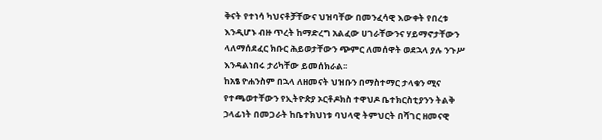ቅናት የተነሳ ካህናቶቻቸውና ህዝባቸው በመንፈሳዊ እውቀት የበረቱ እንዲሆኑ ብዙ ጥረት ከማድረግ አልፈው ሀገራቸውንና ሃይማኖታቸውን ላለማሰደፈር ክቡር ሕይወታቸውን ጭምር ለመሰዋት ወደኋላ ያሉ ንጉሥ እንዳልነበሩ ታሪካቸው ይመሰክራል፡፡
ከአፄ ዮሐንስም በኋላ ለዘመናት ህዝቡን በማስተማር ታላቁን ሚና የተጫወተቸውን የኢትዮጵያ ኦርቶዶክስ ተዋህዶ ቤተክርስቲያንን ትልቅ ኃላፊነት በመጋራት ከቤተክህነቱ ባህላዊ ትምህርት በሻገር ዘመናዊ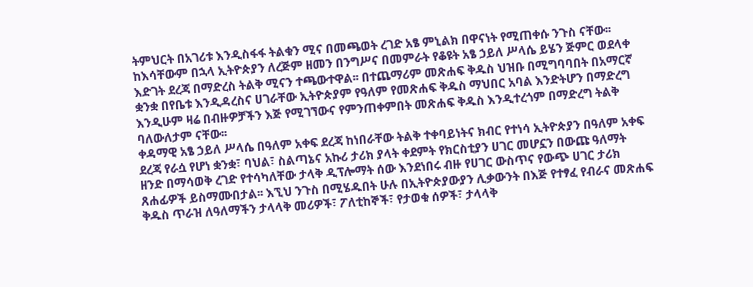ትምህርት በአገሪቱ እንዲስፋፋ ትልቁን ሚና በመጫወት ረገድ አፄ ምኒልክ በዋናነት የሚጠቀሱ ንጉስ ናቸው፡፡ ከእሳቸውም በኋላ ኢትዮጵያን ለረጅም ዘመን በንግሥና በመምራት የቆዩት አፄ ኃይለ ሥላሴ ይሄን ጅምር ወደላቀ እድገት ደረጃ በማድረስ ትልቅ ሚናን ተጫውተዋል፡፡ በተጨማሪም መጽሐፍ ቅዱስ ህዝቡ በሚግባባበት በአማርኛ ቋንቋ በየቤቱ እንዲዳረስና ሀገራቸው ኢትዮጵያም የዓለም የመጽሐፍ ቅዱስ ማህበር አባል እንድትሆን በማድረግ እንዲሁም ዛሬ በብዙዎቻችን እጅ የሚገኘውና የምንጠቀምበት መጽሐፍ ቅዱስ እንዲተረጎም በማድረግ ትልቅ ባለውለታም ናቸው፡፡
ቀዳማዊ አፄ ኃይለ ሥላሴ በዓለም አቀፍ ደረጃ ከነበራቸው ትልቅ ተቀባይነትና ክብር የተነሳ ኢትዮጵያን በዓለም አቀፍ ደረጃ የራሷ የሆነ ቋንቋ፣ ባህል፣ ስልጣኔና አኩሪ ታሪክ ያላት ቀደምት የክርስቲያን ሀገር መሆኗን በውጩ ዓለማት ዘንድ በማሳወቅ ረገድ የተሳካለቸው ታላቅ ዲፕሎማት ሰው እንደነበሩ ብዙ የሀገር ውስጥና የውጭ ሀገር ታሪክ ጸሐፊዎች ይስማሙበታል፡፡ እኚህ ንጉስ በሚሄዱበት ሁሉ በኢትዮጵያውያን ሊቃውንት በእጅ የተፃፈ የብራና መጽሐፍ ቅዱስ ጥራዝ ለዓለማችን ታላላቅ መሪዎች፣ ፖለቲከኞች፣ የታወቁ ሰዎች፣ ታላላቅ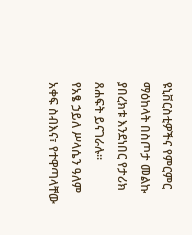ዩኒቨርስቲዎችና የምርምር ማዕከላት በስጦታ መልኩ ያበረክቱ እንደነበር የታሪክ ጸሐፍት ይናገራሉ፡፡
የአፄ ኃይለ ሥላሴን ዓለም አቀፍ ስብእና፣ የተዋጣላቸው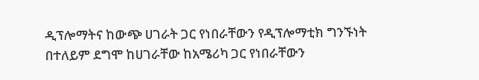ዲፕሎማትና ከውጭ ሀገራት ጋር የነበራቸውን የዲፕሎማቲክ ግንኙነት በተለይም ደግሞ ከሀገራቸው ከአሜሪካ ጋር የነበራቸውን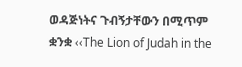ወዳጅነትና ጉብኝታቸውን በሚጥም ቋንቋ ‹‹The Lion of Judah in the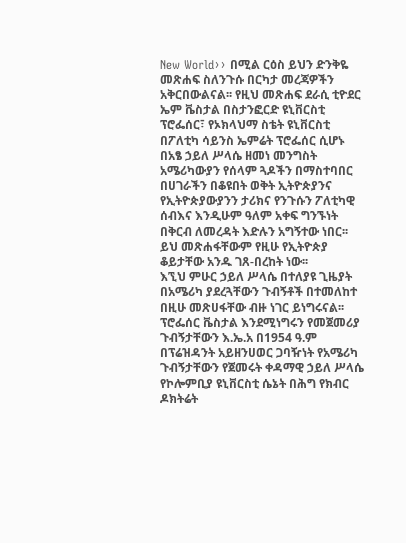New World›› በሚል ርዕስ ይህን ድንቅዬ መጽሐፍ ስለንጉሱ በርካታ መረጃዎችን አቅርበውልናል፡፡ የዚህ መጽሐፍ ደራሲ ቲዮደር ኤም ቬስታል በስታንፎርድ ዩኒቨርስቲ ፕሮፌሰር፣ የኦክላህማ ስቴት ዩኒቨርስቲ በፖለቲካ ሳይንስ ኤምሬት ፕሮፌሰር ሲሆኑ በአፄ ኃይለ ሥላሴ ዘመነ መንግስት አሜሪካውያን የሰላም ጓዶችን በማስተባበር በሀገራችን በቆዩበት ወቅት ኢትዮጵያንና የኢትዮጵያውያንን ታሪክና የንጉሱን ፖለቲካዊ ሰብእና እንዲሁም ዓለም አቀፍ ግንኙነት በቅርብ ለመረዳት እድሉን አግኝተው ነበር፡፡ ይህ መጽሐፋቸውም የዚሁ የኢትዮጵያ ቆይታቸው አንዱ ገጸ-በረከት ነው፡፡
እኚህ ምሁር ኃይለ ሥላሴ በተለያዩ ጊዜያት በአሜሪካ ያደረጓቸውን ጉብኝቶች በተመለከተ በዚሁ መጽሀፋቸው ብዙ ነገር ይነግሩናል፡፡ ፕሮፌሰር ቬስታል እንደሚነግሩን የመጀመሪያ ጉብኝታቸውን እ.ኤ.አ በ1954 ዓ.ም በፕሬዝዳንት አይዘንሀወር ጋባዥነት የአሜሪካ ጉብኝታቸውን የጀመሩት ቀዳማዊ ኃይለ ሥላሴ የኮሎምቢያ ዩኒቨርስቲ ሴኔት በሕግ የክብር ዶክትሬት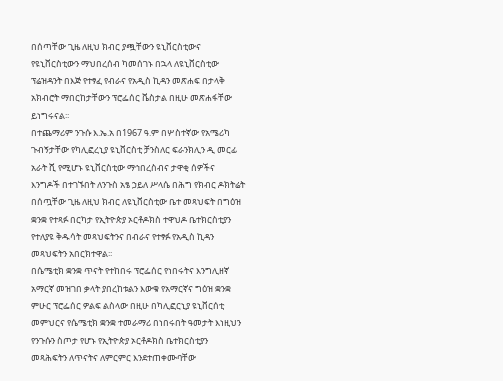በሰጣቸው ጊዜ ለዚህ ክብር ያጯቸውን ዩኒቨርስቲውና የዩኒቨርስቲውን ማህበረሰብ ካመሰገኑ በኋላ ለዩኒቨርስቲው ፕሬዝዳንት በእጅ የተፃፈ የብራና የአዲስ ኪዳን መጽሐፍ በታላቅ አክብሮት ማበርከታቸውን ፕሮፌሰር ቬስታል በዚሁ መጽሐፋቸው ይነግሩናል፡፡
በተጨማሪም ንጉሱ እ.ኤ.አ በ1967 ዓ.ም በሦስተኛው የአሜሪካ ጉብኝታቸው የካሊፎረኒያ ዩኒቨርስቲ ቻንስለር ፍራንክሊን ዲ መርፊ አራት ሺ የሚሆኑ ዩኒቨርስቲው ማኅበረስብና ታዋቂ ሰዎችና እንግዶች በተገኙበት ለንጉስ አፄ ኃይለ ሥላሴ በሕግ የክብር ዶክትሬት በሰጧቸው ጊዜ ለዚህ ክብር ለዩኒቨርስቲው ቤተ መጻህፍት በግዕዝ ቋንቋ የተጻፉ በርካታ የኢትዮጵያ ኦርቶዶክስ ተዋህዶ ቤተክርስቲያን የተለያዩ ቅዱሳት መጻህፍትንና በብራና የተፃፉ የአዲስ ኪዳን መጻህፍትን አበርክተዋል፡፡
በሴሜቲክ ቋንቋ ጥናት የተከበሩ ፕሮፌሰር የነበሩትና እንግሊዘኛ አማርኛ መዝገበ ቃላት ያበረከቱልን እውቁ የአማርኛና ግዕዝ ቋንቋ ምሁር ፕሮፌሰር ዎልፍ ልስላው በዚሁ በካሊፎርኒያ ዩኒቨርሰቲ መምህርና የሴሜቲክ ቋንቋ ተመራማሪ በነበሩበት ዓመታት እነዚህን የንጉሱን ስጦታ የሆኑ የኢትዮጵያ ኦርቶዶክስ ቤተክርስቲያን መጻሕፍትን ለጥናትና ለምርምር እንደተጠቀሙባቸው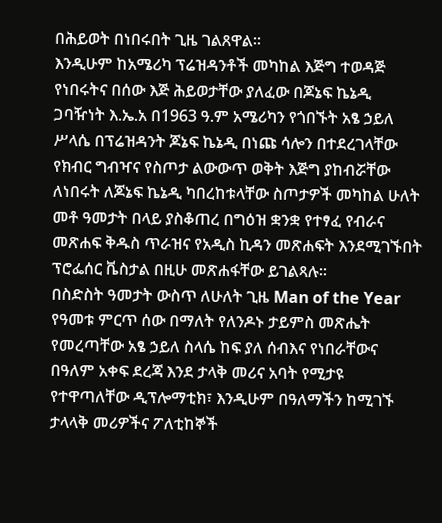በሕይወት በነበሩበት ጊዜ ገልጸዋል፡፡
እንዲሁም ከአሜሪካ ፕሬዝዳንቶች መካከል እጅግ ተወዳጅ የነበሩትና በሰው እጅ ሕይወታቸው ያለፈው በጆኔፍ ኬኔዲ ጋባዥነት እ.ኤ.አ በ1963 ዓ.ም አሜሪካን የጎበኙት አፄ ኃይለ ሥላሴ በፕሬዝዳንት ጆኔፍ ኬኔዲ በነጩ ሳሎን በተደረገላቸው የክብር ግብዣና የስጦታ ልውውጥ ወቅት እጅግ ያከብሯቸው ለነበሩት ለጆኔፍ ኬኔዲ ካበረከቱላቸው ስጦታዎች መካከል ሁለት መቶ ዓመታት በላይ ያስቆጠረ በግዕዝ ቋንቋ የተፃፈ የብራና መጽሐፍ ቅዱስ ጥራዝና የአዲስ ኪዳን መጽሐፍት እንደሚገኙበት ፕሮፌሰር ቬስታል በዚሁ መጽሐፋቸው ይገልጻሉ፡፡
በስድስት ዓመታት ውስጥ ለሁለት ጊዜ Man of the Year የዓመቱ ምርጥ ሰው በማለት የለንዶኑ ታይምስ መጽሔት የመረጣቸው አፄ ኃይለ ስላሴ ከፍ ያለ ሰብእና የነበራቸውና በዓለም አቀፍ ደረጃ እንደ ታላቅ መሪና አባት የሚታዩ የተዋጣለቸው ዲፕሎማቲክ፣ እንዲሁም በዓለማችን ከሚገኙ ታላላቅ መሪዎችና ፖለቲከኞች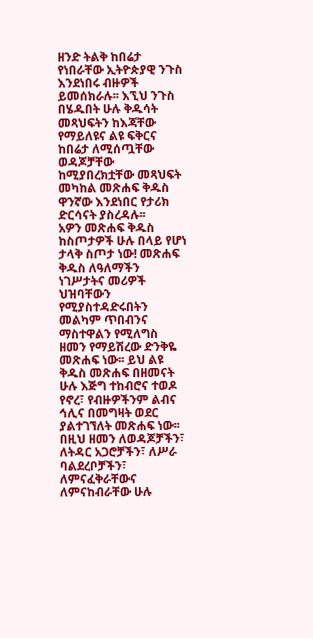ዘንድ ትልቅ ከበሬታ የነበራቸው ኢትዮጵያዊ ንጉስ እንደነበሩ ብዙዎች ይመሰክራሉ፡፡ እኚህ ንጉስ በሄዱበት ሁሉ ቅዱሳት መጻህፍትን ከእጃቸው የማይለዩና ልዩ ፍቅርና ከበሬታ ለሚሰጧቸው ወዳጆቻቸው ከሚያበረክቷቸው መጻህፍት መካከል መጽሐፍ ቅዱስ ዋንኛው እንደነበር የታሪክ ድርሳናት ያስረዳሉ፡፡
አዎን መጽሐፍ ቅዱስ ከስጦታዎች ሁሉ በላይ የሆነ ታላቅ ስጦታ ነው! መጽሐፍ ቅዱስ ለዓለማችን ነገሥታትና መሪዎች ህዝባቸውን የሚያስተዳድሩበትን መልካም ጥበብንና ማስተዋልን የሚለግስ ዘመን የማይሽረው ድንቅዬ መጽሐፍ ነው፡፡ ይህ ልዩ ቅዱስ መጽሐፍ በዘመናት ሁሉ እጅግ ተከብሮና ተወዶ የኖረ፣ የብዙዎችንም ልብና ኅሊና በመግዛት ወደር ያልተገኘለት መጽሐፍ ነው፡፡
በዚህ ዘመን ለወዳጆቻችን፣ ለትዳር አጋሮቻችን፣ ለሥራ ባልደረቦቻችን፣ ለምናፈቅራቸውና ለምናከብራቸው ሁሉ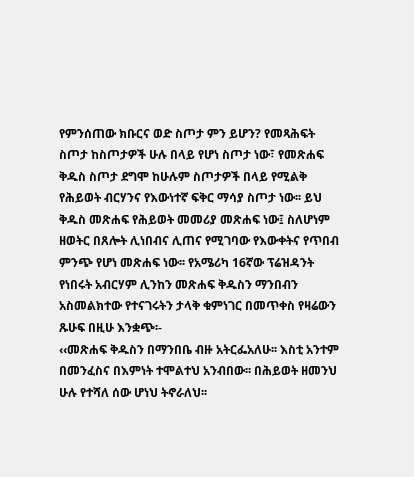የምንሰጠው ክቡርና ወድ ስጦታ ምን ይሆን? የመጻሕፍት ስጦታ ከስጦታዎች ሁሉ በላይ የሆነ ስጦታ ነው፣ የመጽሐፍ ቅዱስ ስጦታ ደግሞ ከሁሉም ስጦታዎች በላይ የሚልቅ የሕይወት ብርሃንና የእውነተኛ ፍቅር ማሳያ ስጦታ ነው፡፡ ይህ ቅዱስ መጽሐፍ የሕይወት መመሪያ መጽሐፍ ነው፤ ስለሆነም ዘወትር በጸሎት ሊነበብና ሊጠና የሚገባው የእውቀትና የጥበብ ምንጭ የሆነ መጽሐፍ ነው፡፡ የአሜሪካ 16ኛው ፕሬዝዳንት የነበሩት አብርሃም ሊንከን መጽሐፍ ቅዱስን ማንበብን አስመልክተው የተናገሩትን ታላቅ ቁምነገር በመጥቀስ የዛሬውን ጹሁፍ በዚሁ እንቋጭ፡-
‹‹መጽሐፍ ቅዱስን በማንበቤ ብዙ አትርፌአለሁ፡፡ እስቲ አንተም በመንፈስና በእምነት ተሞልተህ አንብበው፡፡ በሕይወት ዘመንህ ሁሉ የተሻለ ሰው ሆነህ ትኖራለህ፡፡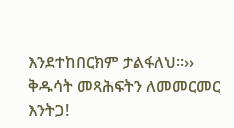እንደተከበርክም ታልፋለህ፡፡››
ቅዱሳት መጻሕፍትን ለመመርመር እንትጋ!